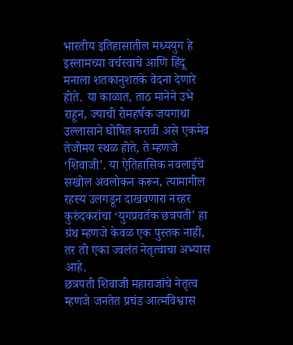भारतीय इतिहासातील मध्ययुग हे इस्लामच्या वर्चस्वाचे आणि हिंदू मनाला शतकानुशतके वेदना देणारे होते. या काळात, ताठ मानेने उभे राहून, ज्याची रोमहर्षक जयगाथा उल्लासाने घोषित करावी असे एकमेव तेजोमय स्थळ होते, ते म्हणजे ‘शिवाजी’. या ऐतिहासिक नवलाईचे सखोल अवलोकन करून, त्यामागील रहस्य उलगडून दाखवणारा नरहर कुरुंदकरांचा ‘युगप्रवर्तक छत्रपती’ हा ग्रंथ म्हणजे केवळ एक पुस्तक नाही, तर तो एका ज्वलंत नेतृत्वाचा अभ्यास आहे.
छत्रपती शिवाजी महाराजांचे नेतृत्व म्हणजे जनतेत प्रचंड आत्मविश्वास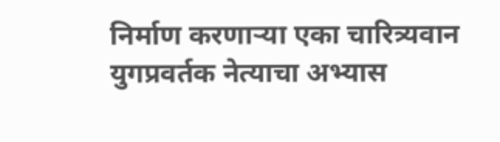निर्माण करणाऱ्या एका चारित्र्यवान युगप्रवर्तक नेत्याचा अभ्यास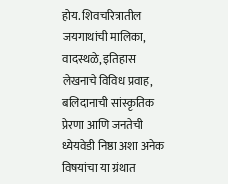होय. शिवचरित्रातील जयगाथांची मालिका, वादस्थळे, इतिहास लेखनाचे विविध प्रवाह, बलिदानाची सांस्कृतिक प्रेरणा आणि जनतेची ध्येयवेडी निष्ठा अशा अनेक विषयांचा या ग्रंथात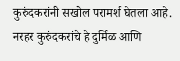कुरुंदकरांनी सखोल परामर्श घेतला आहे. नरहर कुरुंदकरांचे हे दुर्मिळ आणि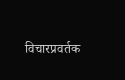विचारप्रवर्तक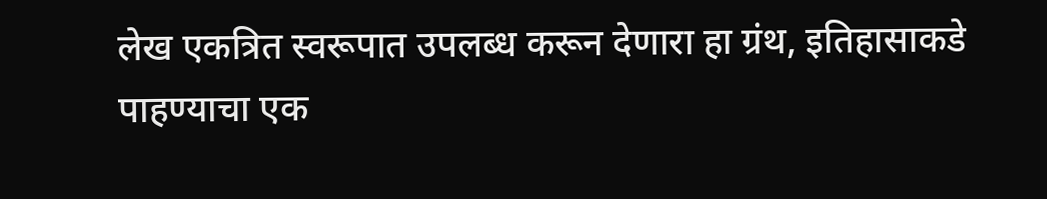लेख एकत्रित स्वरूपात उपलब्ध करून देणारा हा ग्रंथ, इतिहासाकडे पाहण्याचा एक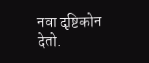नवा दृष्टिकोन देतो.